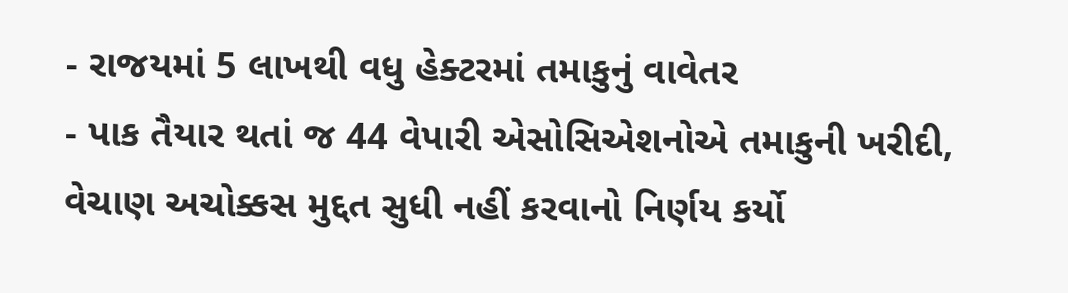- રાજયમાં 5 લાખથી વધુ હેક્ટરમાં તમાકુનું વાવેતર
- પાક તૈયાર થતાં જ 44 વેપારી એસોસિએશનોએ તમાકુની ખરીદી, વેચાણ અચોક્કસ મુદ્દત સુધી નહીં કરવાનો નિર્ણય કર્યો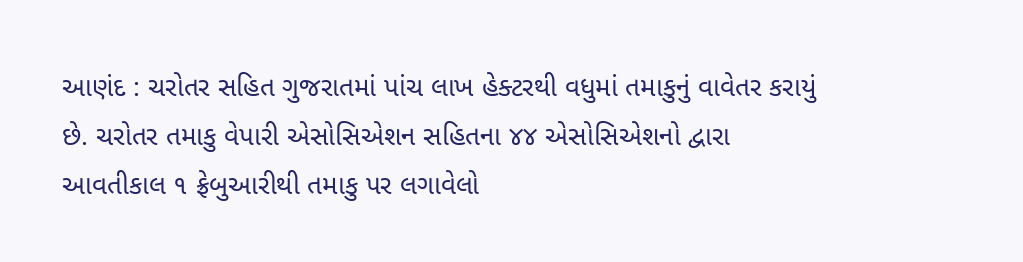આણંદ : ચરોતર સહિત ગુજરાતમાં પાંચ લાખ હેક્ટરથી વધુમાં તમાકુનું વાવેતર કરાયું છે. ચરોતર તમાકુ વેપારી એસોસિએશન સહિતના ૪૪ એસોસિએશનો દ્વારા આવતીકાલ ૧ ફ્રેબુઆરીથી તમાકુ પર લગાવેલો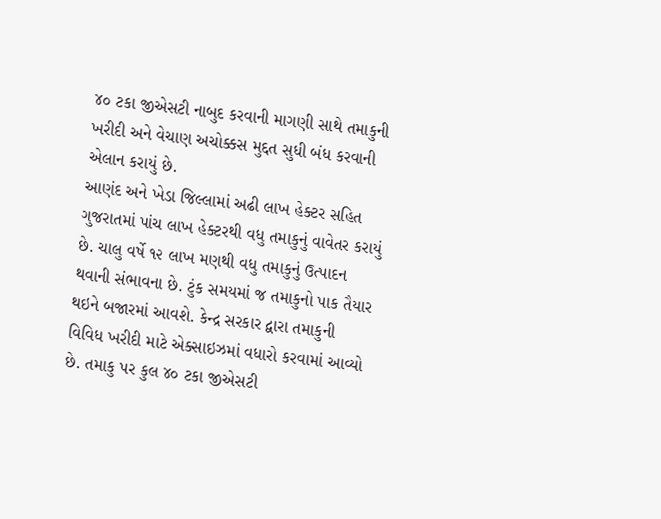૪૦ ટકા જીએસટી નાબુદ કરવાની માગણી સાથે તમાકુની ખરીદી અને વેચાણ અચોક્કસ મુદ્દત સુધી બંધ કરવાની એલાન કરાયું છે.
આણંદ અને ખેડા જિલ્લામાં અઢી લાખ હેક્ટર સહિત ગુજરાતમાં પાંચ લાખ હેક્ટરથી વધુ તમાકુનું વાવેતર કરાયું છે. ચાલુ વર્ષે ૧૨ લાખ મણથી વધુ તમાકુનું ઉત્પાદન થવાની સંભાવના છે. ટુંક સમયમાં જ તમાકુનો પાક તૈયાર થઇને બજારમાં આવશે. કેન્દ્ર સરકાર દ્વારા તમાકુની વિવિધ ખરીદી માટે એક્સાઇઝમાં વધારો કરવામાં આવ્યો છે. તમાકુ પર કુલ ૪૦ ટકા જીએસટી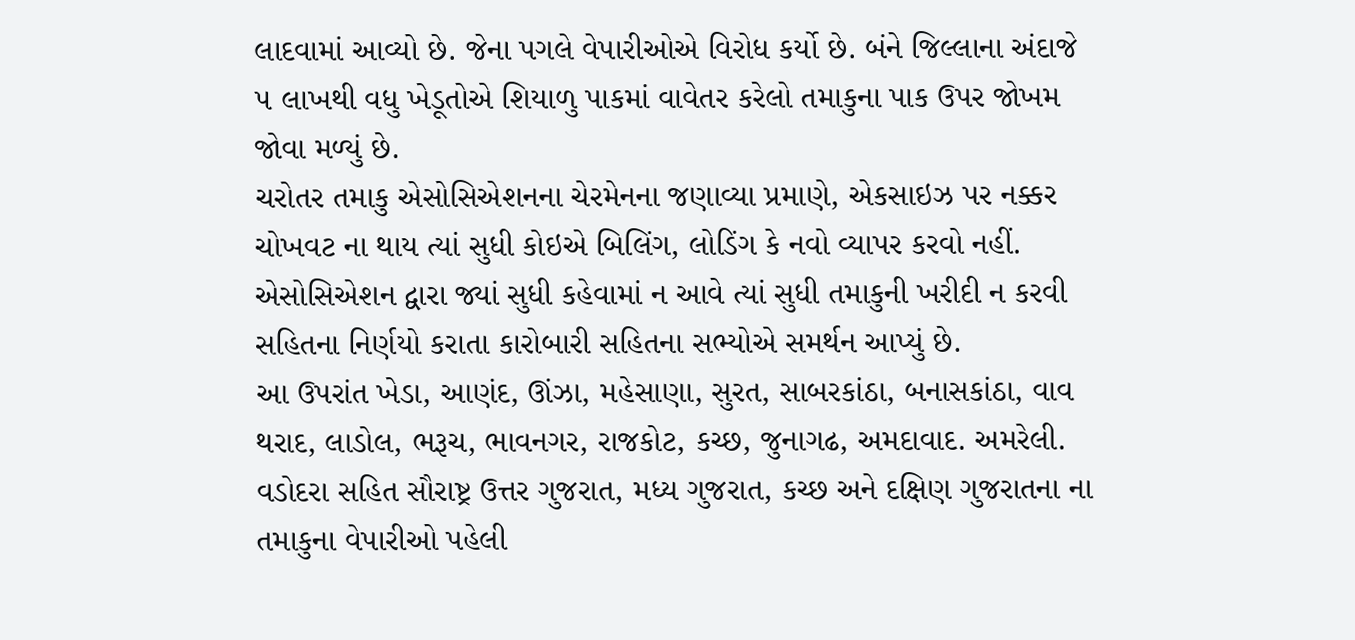લાદવામાં આવ્યો છે. જેના પગલે વેપારીઓએ વિરોધ કર્યો છે. બંને જિલ્લાના અંદાજે ૫ લાખથી વધુ ખેડૂતોએ શિયાળુ પાકમાં વાવેતર કરેલો તમાકુના પાક ઉપર જોખમ જોવા મળ્યું છે.
ચરોતર તમાકુ એસોસિએશનના ચેરમેનના જણાવ્યા પ્રમાણે, એકસાઇઝ પર નક્કર ચોખવટ ના થાય ત્યાં સુધી કોઇએ બિલિંગ, લોડિંગ કે નવો વ્યાપર કરવો નહીં. એસોસિએશન દ્વારા જ્યાં સુધી કહેવામાં ન આવે ત્યાં સુધી તમાકુની ખરીદી ન કરવી સહિતના નિર્ણયો કરાતા કારોબારી સહિતના સભ્યોએ સમર્થન આપ્યું છે.
આ ઉપરાંત ખેડા, આણંદ, ઊંઝા, મહેસાણા, સુરત, સાબરકાંઠા, બનાસકાંઠા, વાવ થરાદ, લાડોલ, ભરૂચ, ભાવનગર, રાજકોટ, કચ્છ, જુનાગઢ, અમદાવાદ. અમરેલી. વડોદરા સહિત સૌરાષ્ટ્ર ઉત્તર ગુજરાત, મધ્ય ગુજરાત, કચ્છ અને દક્ષિણ ગુજરાતના ના તમાકુના વેપારીઓ પહેલી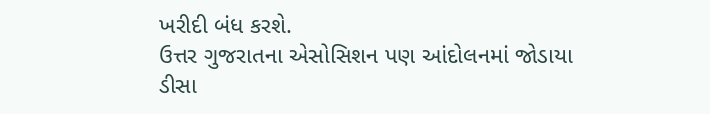ખરીદી બંધ કરશે.
ઉત્તર ગુજરાતના એસોસિશન પણ આંદોલનમાં જોડાયા
ડીસા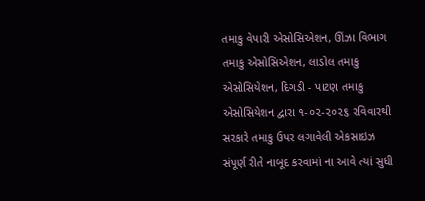તમાકુ વેપારી એસોસિએશન, ઊંઝા વિભાગ તમાકુ એસોસિએશન, લાડોલ તમાકુ એસોસિયેશન, દિગડી - પાટણ તમાકુ એસોસિયેશન દ્વારા ૧-૦૨-૨૦૨૬ રવિવારથી સરકારે તમાકુ ઉપર લગાવેલી એકસાઇઝ સંપૂર્ણ રીતે નાબૂદ કરવામાં ના આવે ત્યાં સુધી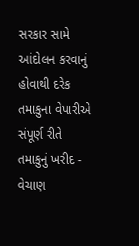સરકાર સામે આંદોલન કરવાનું હોવાથી દરેક તમાકુના વેપારીએ સંપૂર્ણ રીતે તમાકુનું ખરીદ - વેચાણ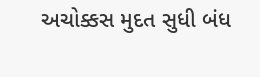અચોક્કસ મુદત સુધી બંધ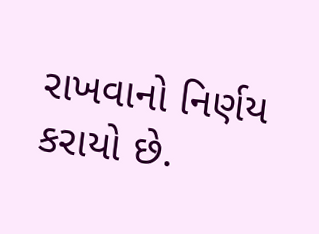રાખવાનો નિર્ણય કરાયો છે.